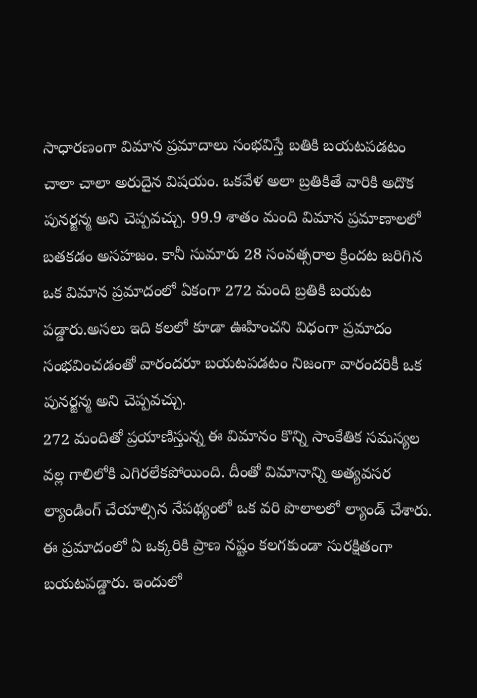సాధారణంగా విమాన ప్రమాదాలు సంభవిస్తే బతికి బయటపడటం చాలా చాలా అరుదైన విషయం. ఒకవేళ అలా బ్రతికితే వారికి అదొక పునర్జన్మ అని చెప్పవచ్చు. 99.9 శాతం మంది విమాన ప్రమాణాలలో బతకడం అసహజం. కానీ సుమారు 28 సంవత్సరాల క్రిందట జరిగిన ఒక విమాన ప్రమాదంలో ఏకంగా 272 మంది బ్రతికి బయట పడ్డారు.అసలు ఇది కలలో కూడా ఊహించని విధంగా ప్రమాదం సంభవించడంతో వారందరూ బయటపడటం నిజంగా వారందరికీ ఒక పునర్జన్మ అని చెప్పవచ్చు.
272 మందితో ప్రయాణిస్తున్న ఈ విమానం కొన్ని సాంకేతిక సమస్యల వల్ల గాలిలోకి ఎగిరలేకపోయింది. దీంతో విమానాన్ని అత్యవసర ల్యాండింగ్ చేయాల్సిన నేపథ్యంలో ఒక వరి పొలాలలో ల్యాండ్ చేశారు. ఈ ప్రమాదంలో ఏ ఒక్కరికి ప్రాణ నష్టం కలగకుండా సురక్షితంగా బయటపడ్డారు. ఇందులో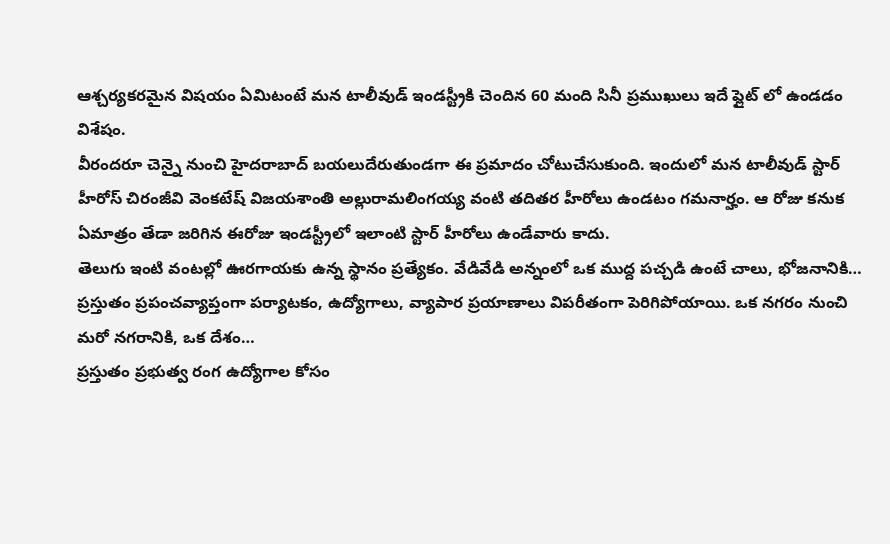ఆశ్చర్యకరమైన విషయం ఏమిటంటే మన టాలీవుడ్ ఇండస్ట్రీకి చెందిన 60 మంది సినీ ప్రముఖులు ఇదే ఫ్లైట్ లో ఉండడం విశేషం.
వీరందరూ చెన్నై నుంచి హైదరాబాద్ బయలుదేరుతుండగా ఈ ప్రమాదం చోటుచేసుకుంది. ఇందులో మన టాలీవుడ్ స్టార్ హీరోస్ చిరంజీవి వెంకటేష్ విజయశాంతి అల్లురామలింగయ్య వంటి తదితర హీరోలు ఉండటం గమనార్హం. ఆ రోజు కనుక ఏమాత్రం తేడా జరిగిన ఈరోజు ఇండస్ట్రీలో ఇలాంటి స్టార్ హీరోలు ఉండేవారు కాదు.
తెలుగు ఇంటి వంటల్లో ఊరగాయకు ఉన్న స్థానం ప్రత్యేకం. వేడివేడి అన్నంలో ఒక ముద్ద పచ్చడి ఉంటే చాలు, భోజనానికి…
ప్రస్తుతం ప్రపంచవ్యాప్తంగా పర్యాటకం, ఉద్యోగాలు, వ్యాపార ప్రయాణాలు విపరీతంగా పెరిగిపోయాయి. ఒక నగరం నుంచి మరో నగరానికి, ఒక దేశం…
ప్రస్తుతం ప్రభుత్వ రంగ ఉద్యోగాల కోసం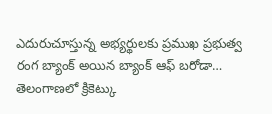ఎదురుచూస్తున్న అభ్యర్థులకు ప్రముఖ ప్రభుత్వ రంగ బ్యాంక్ అయిన బ్యాంక్ ఆఫ్ బరోడా…
తెలంగాణలో క్రికెట్కు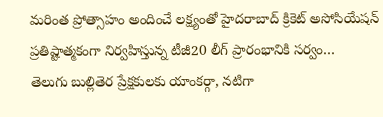మరింత ప్రోత్సాహం అందించే లక్ష్యంతో హైదరాబాద్ క్రికెట్ అసోసియేషన్ ప్రతిష్టాత్మకంగా నిర్వహిస్తున్న టీజీ20 లీగ్ ప్రారంభానికి సర్వం…
తెలుగు బుల్లితెర ప్రేక్షకులకు యాంకర్గా, నటిగా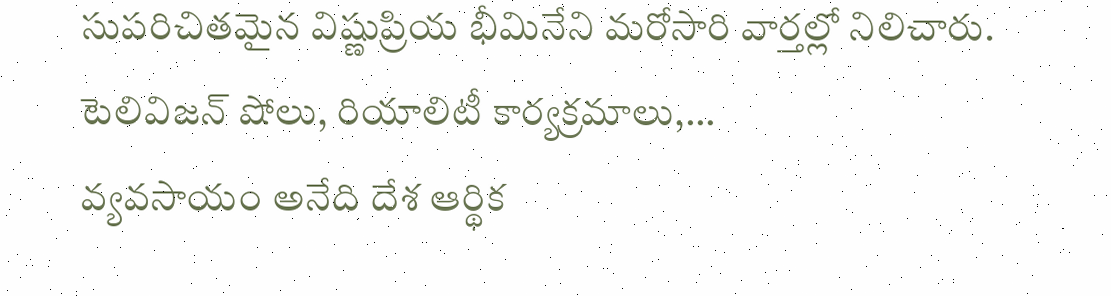సుపరిచితమైన విష్ణుప్రియ భీమినేని మరోసారి వార్తల్లో నిలిచారు. టెలివిజన్ షోలు, రియాలిటీ కార్యక్రమాలు,…
వ్యవసాయం అనేది దేశ ఆర్థిక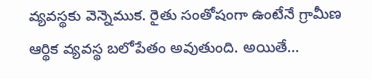వ్యవస్థకు వెన్నెముక. రైతు సంతోషంగా ఉంటేనే గ్రామీణ ఆర్థిక వ్యవస్థ బలోపేతం అవుతుంది. అయితే…